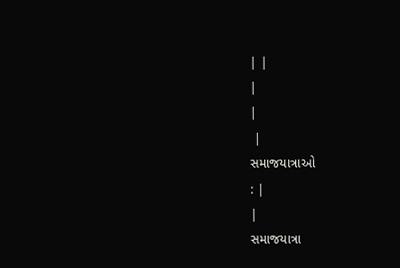| |
|
|
 |
સમાજયાત્રાઓ
: |
|
સમાજયાત્રા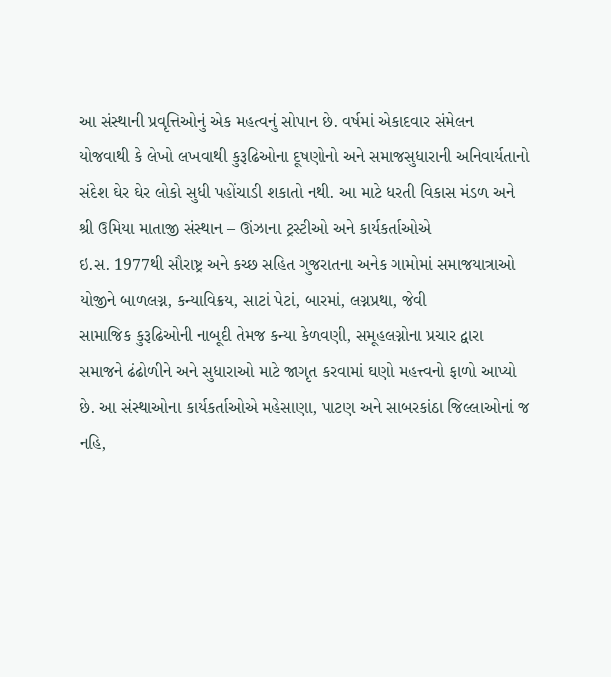આ સંસ્થાની પ્રવૃત્તિઓનું એક મહત્વનું સોપાન છે. વર્ષમાં એકાદવાર સંમેલન
યોજવાથી કે લેખો લખવાથી કુરૂઢિઓના દૂષણોનો અને સમાજસુધારાની અનિવાર્યતાનો
સંદેશ ઘેર ઘેર લોકો સુધી પહોંચાડી શકાતો નથી. આ માટે ધરતી વિકાસ મંડળ અને
શ્રી ઉમિયા માતાજી સંસ્થાન – ઊંઝાના ટ્રસ્ટીઓ અને કાર્યકર્તાઓએ
ઇ.સ. 1977થી સૌરાષ્ટ્ર અને કચ્છ સહિત ગુજરાતના અનેક ગામોમાં સમાજયાત્રાઓ
યોજીને બાળલગ્ન, કન્યાવિક્રય, સાટાં પેટાં, બારમાં, લગ્નપ્રથા, જેવી
સામાજિક કુરૂઢિઓની નાબૂદી તેમજ કન્યા કેળવણી, સમૂહલગ્નોના પ્રચાર દ્વારા
સમાજને ઢંઢોળીને અને સુધારાઓ માટે જાગૃત કરવામાં ઘણો મહત્ત્વનો ફાળો આપ્યો
છે. આ સંસ્થાઓના કાર્યકર્તાઓએ મહેસાણા, પાટણ અને સાબરકાંઠા જિલ્લાઓનાં જ
નહિ,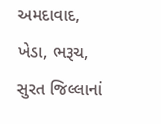અમદાવાદ, ખેડા, ભરૂચ, સુરત જિલ્લાનાં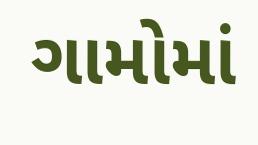ગામોમાં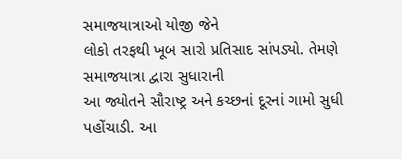સમાજયાત્રાઓ યોજી જેને
લોકો તરફથી ખૂબ સારો પ્રતિસાદ સાંપડ્યો. તેમણે સમાજયાત્રા દ્વારા સુધારાની
આ જ્યોતને સૌરાષ્ટ્ર અને કચ્છનાં દૂરનાં ગામો સુધી પહોંચાડી. આ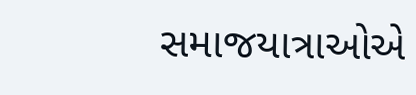સમાજયાત્રાઓએ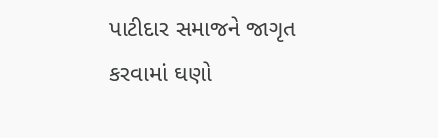પાટીદાર સમાજને જાગૃત કરવામાં ઘણો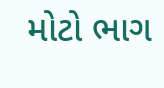મોટો ભાગ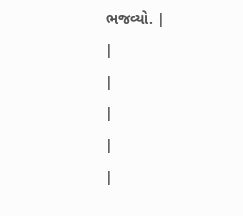ભજવ્યો. |
|
|
|
|
|